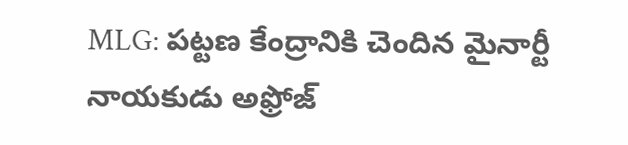MLG: పట్టణ కేంద్రానికి చెందిన మైనార్టీ నాయకుడు అఫ్రోజ్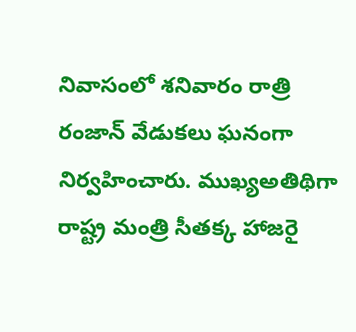నివాసంలో శనివారం రాత్రి రంజాన్ వేడుకలు ఘనంగా నిర్వహించారు. ముఖ్యఅతిథిగా రాష్ట్ర మంత్రి సీతక్క హాజరై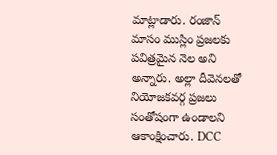మాట్లాడారు. రంజాన్ మాసం ముస్లిం ప్రజలకు పవిత్రమైన నెల అని అన్నారు. అల్లా దీవెనలతో నియోజకవర్గ ప్రజలు సంతోషంగా ఉండాలని ఆకాంక్షించారు. DCC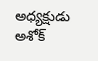అధ్యక్షుడు అశోక్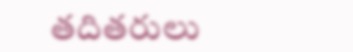తదితరులు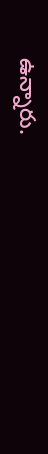ఉన్నారు.